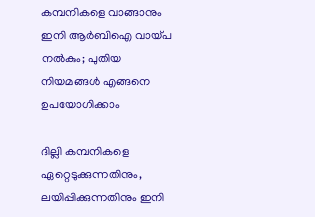കമ്പനികളെ വാങ്ങാനും ഇനി ആർബിഐ വായ്പ നൽകും; പുതിയ നിയമങ്ങൾ എങ്ങനെ ഉപയോഗിക്കാം

ദില്ലി കമ്പനികളെ ഏറ്റെടുക്കുന്നതിനും, ലയിപ്പിക്കുന്നതിനും ഇനി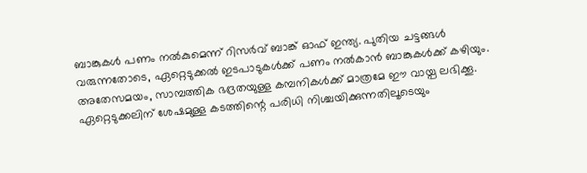ബാങ്കുകൾ പണം നൽകുമെന്ന് റിസർവ് ബാങ്ക് ഓഫ് ഇന്ത്യ. പുതിയ ചട്ടങ്ങൾ വരുന്നതോടെ, ഏറ്റെടുക്കൽ ഇടപാടുകൾക്ക് പണം നൽകാൻ ബാങ്കുകൾക്ക് കഴിയും. അതേസമയം, സാമ്പത്തിക ഭദ്രതയുള്ള കമ്പനികൾക്ക് മാത്രമേ ഈ വായ്പ ലഭിക്കൂ. ഏറ്റെടുക്കലിന് ശേഷമുള്ള കടത്തിന്റെ പരിധി നിശ്ചയിക്കുന്നതിലൂടെയും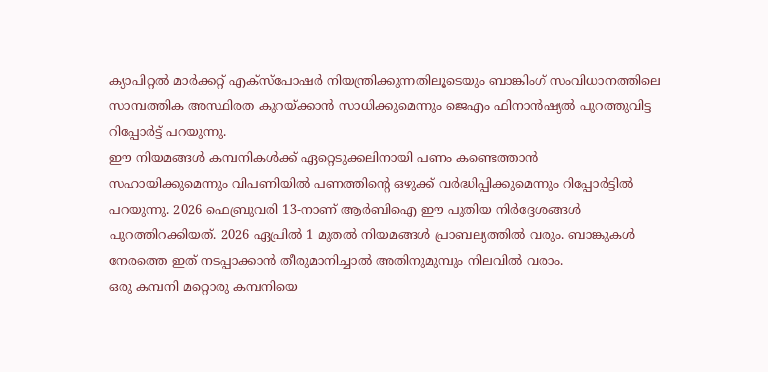ക്യാപിറ്റൽ മാർക്കറ്റ് എക്സ്പോഷർ നിയന്ത്രിക്കുന്നതിലൂടെയും ബാങ്കിംഗ് സംവിധാനത്തിലെ സാമ്പത്തിക അസ്ഥിരത കുറയ്ക്കാൻ സാധിക്കുമെന്നും ജെഎം ഫിനാൻഷ്യൽ പുറത്തുവിട്ട റിപ്പോർട്ട് പറയുന്നു.
ഈ നിയമങ്ങൾ കമ്പനികൾക്ക് ഏറ്റെടുക്കലിനായി പണം കണ്ടെത്താൻ സഹായിക്കുമെന്നും വിപണിയിൽ പണത്തിന്റെ ഒഴുക്ക് വർദ്ധിപ്പിക്കുമെന്നും റിപ്പോർട്ടിൽ പറയുന്നു. 2026 ഫെബ്രുവരി 13-നാണ് ആർബിഐ ഈ പുതിയ നിർദ്ദേശങ്ങൾ പുറത്തിറക്കിയത്. 2026 ഏപ്രിൽ 1 മുതൽ നിയമങ്ങൾ പ്രാബല്യത്തിൽ വരും. ബാങ്കുകൾ നേരത്തെ ഇത് നടപ്പാക്കാൻ തീരുമാനിച്ചാൽ അതിനുമുമ്പും നിലവിൽ വരാം.
ഒരു കമ്പനി മറ്റൊരു കമ്പനിയെ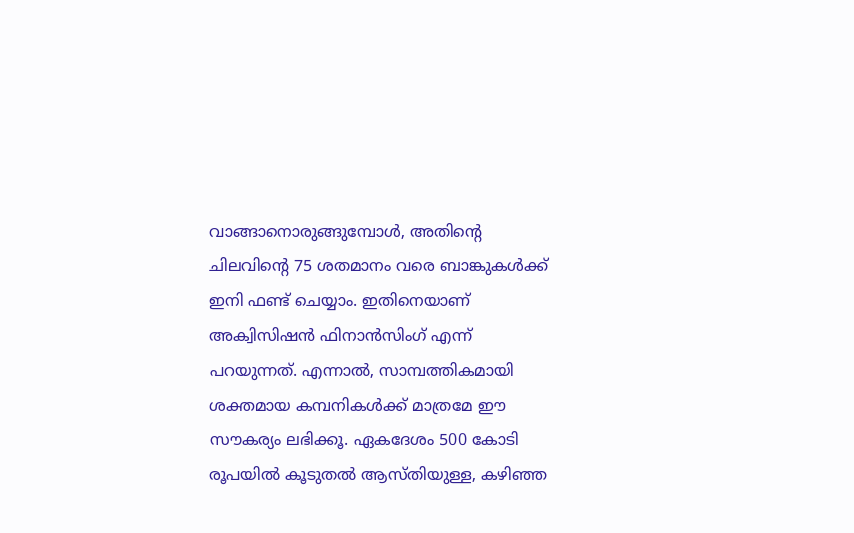വാങ്ങാനൊരുങ്ങുമ്പോൾ, അതിന്റെ ചിലവിന്റെ 75 ശതമാനം വരെ ബാങ്കുകൾക്ക് ഇനി ഫണ്ട് ചെയ്യാം. ഇതിനെയാണ് അക്വിസിഷൻ ഫിനാൻസിംഗ് എന്ന് പറയുന്നത്. എന്നാൽ, സാമ്പത്തികമായി ശക്തമായ കമ്പനികൾക്ക് മാത്രമേ ഈ സൗകര്യം ലഭിക്കൂ. ഏകദേശം 500 കോടി രൂപയിൽ കൂടുതൽ ആസ്തിയുള്ള, കഴിഞ്ഞ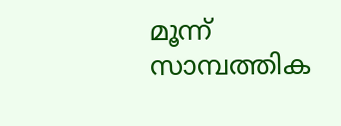മൂന്ന് സാമ്പത്തിക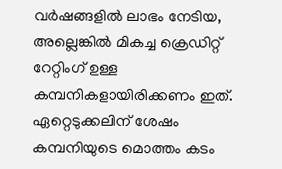വർഷങ്ങളിൽ ലാഭം നേടിയ, അല്ലെങ്കിൽ മികച്ച ക്രെഡിറ്റ് റേറ്റിംഗ് ഉള്ള കമ്പനികളായിരിക്കണം ഇത്. ഏറ്റെടുക്കലിന് ശേഷം കമ്പനിയുടെ മൊത്തം കടം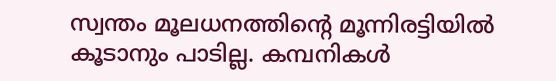സ്വന്തം മൂലധനത്തിന്റെ മൂന്നിരട്ടിയിൽ കൂടാനും പാടില്ല. കമ്പനികൾ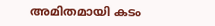അമിതമായി കടം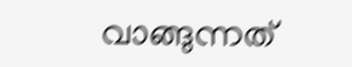വാങ്ങുന്നത്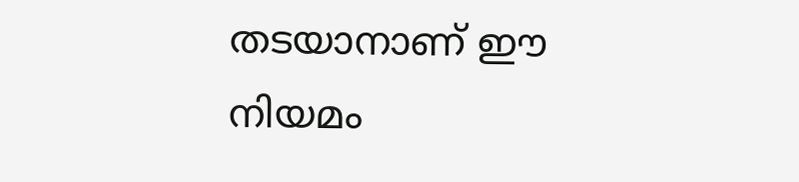തടയാനാണ് ഈ നിയമം